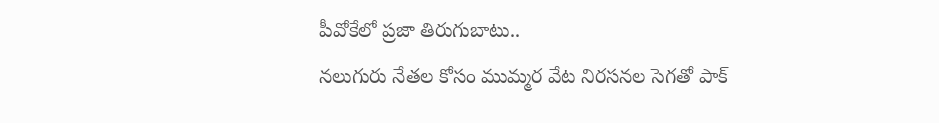పీవోకేలో ప్రజా తిరుగుబాటు..
నలుగురు నేతల కోసం ముమ్మర వేట నిరసనల సెగతో పాక్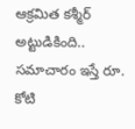ఆక్రమిత కశ్మీర్ అట్టుడికింది.. సమాచారం ఇస్తే రూ. కోటి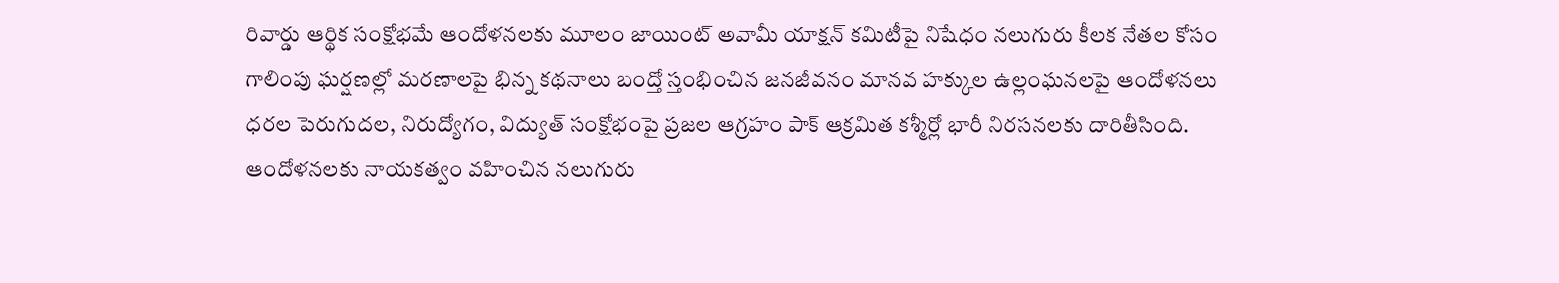రివార్డు ఆర్థిక సంక్షోభమే ఆందోళనలకు మూలం జాయింట్ అవామీ యాక్షన్ కమిటీపై నిషేధం నలుగురు కీలక నేతల కోసం గాలింపు ఘర్షణల్లో మరణాలపై భిన్న కథనాలు బంద్తో స్తంభించిన జనజీవనం మానవ హక్కుల ఉల్లంఘనలపై ఆందోళనలు ధరల పెరుగుదల, నిరుద్యోగం, విద్యుత్ సంక్షోభంపై ప్రజల ఆగ్రహం పాక్ ఆక్రమిత కశ్మీర్లో భారీ నిరసనలకు దారితీసింది. ఆందోళనలకు నాయకత్వం వహించిన నలుగురు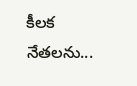కీలక నేతలను...